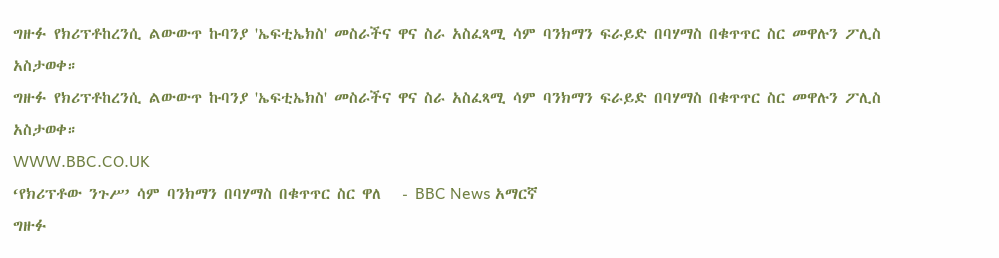ግዙፉ የክሪፕቶከረንሲ ልውውጥ ኩባንያ 'ኤፍቲኤክስ' መስራችና ዋና ስራ አስፈጻሚ ሳም ባንክማን ፍራይድ በባሃማስ በቁጥጥር ስር መዋሉን ፖሊስ አስታወቀ።
ግዙፉ የክሪፕቶከረንሲ ልውውጥ ኩባንያ 'ኤፍቲኤክስ' መስራችና ዋና ስራ አስፈጻሚ ሳም ባንክማን ፍራይድ በባሃማስ በቁጥጥር ስር መዋሉን ፖሊስ አስታወቀ።
WWW.BBC.CO.UK
‘የክሪፕቶው ንጉሥ’ ሳም ባንክማን በባሃማስ በቁጥጥር ስር ዋለ   - BBC News አማርኛ
ግዙፉ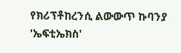የክሪፕቶከረንሲ ልውውጥ ኩባንያ 'ኤፍቲኤክስ'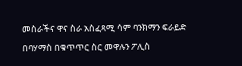መስራችና ዋና ስራ አስፈጻሚ ሳም ባንክማን ፍራይድ በባሃማስ በቁጥጥር ስር መዋሉን ፖሊስ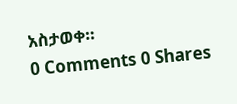አስታወቀ።
0 Comments 0 Shares